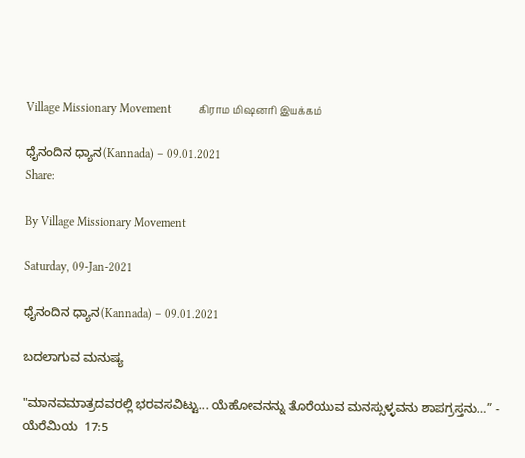Village Missionary Movement         கிராம மிஷனரி இயக்கம்

ಧೈನಂದಿನ ಧ್ಯಾನ(Kannada) – 09.01.2021
Share:

By Village Missionary Movement

Saturday, 09-Jan-2021

ಧೈನಂದಿನ ಧ್ಯಾನ(Kannada) – 09.01.2021

ಬದಲಾಗುವ ಮನುಷ್ಯ

"ಮಾನವಮಾತ್ರದವರಲ್ಲಿ ಭರವಸವಿಟ್ಟು... ಯೆಹೋವನನ್ನು ತೊರೆಯುವ ಮನಸ್ಸುಳ್ಳವನು ಶಾಪಗ್ರಸ್ತನು…” - ಯೆರೆಮಿಯ  17:5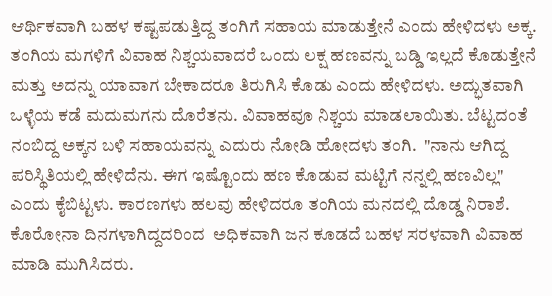ಆರ್ಥಿಕವಾಗಿ ಬಹಳ ಕಷ್ಟಪಡುತ್ತಿದ್ದ ತಂಗಿಗೆ ಸಹಾಯ ಮಾಡುತ್ತೇನೆ ಎಂದು ಹೇಳಿದಳು ಅಕ್ಕ. ತಂಗಿಯ ಮಗಳಿಗೆ ವಿವಾಹ ನಿಶ್ಚಯವಾದರೆ ಒಂದು ಲಕ್ಷ ಹಣವನ್ನು ಬಡ್ಡಿ ಇಲ್ಲದೆ ಕೊಡುತ್ತೇನೆ ಮತ್ತು ಅದನ್ನು ಯಾವಾಗ ಬೇಕಾದರೂ ತಿರುಗಿಸಿ ಕೊಡು ಎಂದು ಹೇಳಿದಳು. ಅದ್ಭುತವಾಗಿ ಒಳ್ಳೆಯ ಕಡೆ ಮದುಮಗನು ದೊರೆತನು. ವಿವಾಹವೂ ನಿಶ್ಚಯ ಮಾಡಲಾಯಿತು. ಬೆಟ್ಟದಂತೆ ನಂಬಿದ್ದ ಅಕ್ಕನ ಬಳಿ ಸಹಾಯವನ್ನು ಎದುರು ನೋಡಿ ಹೋದಳು ತಂಗಿ.  "ನಾನು ಆಗಿದ್ದ ಪರಿಸ್ಥಿತಿಯಲ್ಲಿ ಹೇಳಿದೆನು. ಈಗ ಇಷ್ಟೊಂದು ಹಣ ಕೊಡುವ ಮಟ್ಟಿಗೆ ನನ್ನಲ್ಲಿ ಹಣವಿಲ್ಲ" ಎಂದು ಕೈಬಿಟ್ಟಳು. ಕಾರಣಗಳು ಹಲವು ಹೇಳಿದರೂ ತಂಗಿಯ ಮನದಲ್ಲಿ ದೊಡ್ಡ ನಿರಾಶೆ. ಕೊರೋನಾ ದಿನಗಳಾಗಿದ್ದದರಿಂದ  ಅಧಿಕವಾಗಿ ಜನ ಕೂಡದೆ ಬಹಳ ಸರಳವಾಗಿ ವಿವಾಹ ಮಾಡಿ ಮುಗಿಸಿದರು.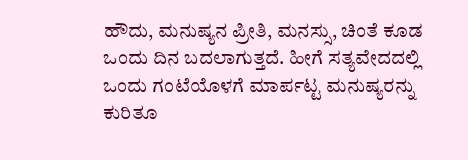ಹೌದು, ಮನುಷ್ಯನ ಪ್ರೀತಿ, ಮನಸ್ಸು, ಚಿಂತೆ ಕೂಡ ಒಂದು ದಿನ ಬದಲಾಗುತ್ತದೆ. ಹೀಗೆ ಸತ್ಯವೇದದಲ್ಲಿ ಒಂದು ಗಂಟೆಯೊಳಗೆ ಮಾರ್ಪಟ್ಟ ಮನುಷ್ಯರನ್ನು ಕುರಿತೂ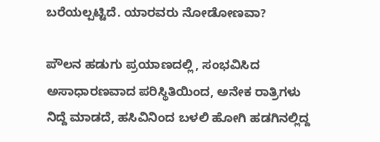ಬರೆಯಲ್ಪಟ್ಟಿದೆ. ಯಾರವರು ನೋಡೋಣವಾ?

ಪೌಲನ ಹಡುಗು ಪ್ರಯಾಣದಲ್ಲಿ, ಸಂಭವಿಸಿದ ಅಸಾಧಾರಣವಾದ ಪರಿಸ್ಥಿತಿಯಿಂದ, ಅನೇಕ ರಾತ್ರಿಗಳು ನಿದ್ದೆ ಮಾಡದೆ, ಹಸಿವಿನಿಂದ ಬಳಲಿ ಹೋಗಿ ಹಡಗಿನಲ್ಲಿದ್ದ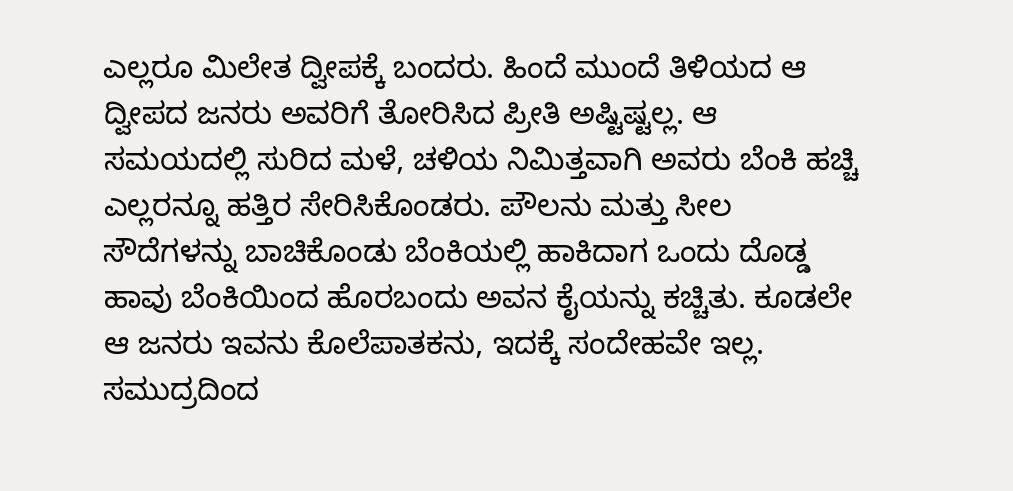ಎಲ್ಲರೂ ಮಿಲೇತ ದ್ವೀಪಕ್ಕೆ ಬಂದರು. ಹಿಂದೆ ಮುಂದೆ ತಿಳಿಯದ ಆ ದ್ವೀಪದ ಜನರು ಅವರಿಗೆ ತೋರಿಸಿದ ಪ್ರೀತಿ ಅಷ್ಟಿಷ್ಟಲ್ಲ. ಆ ಸಮಯದಲ್ಲಿ ಸುರಿದ ಮಳೆ, ಚಳಿಯ ನಿಮಿತ್ತವಾಗಿ ಅವರು ಬೆಂಕಿ ಹಚ್ಚಿ ಎಲ್ಲರನ್ನೂ ಹತ್ತಿರ ಸೇರಿಸಿಕೊಂಡರು. ಪೌಲನು ಮತ್ತು ಸೀಲ ಸೌದೆಗಳನ್ನು ಬಾಚಿಕೊಂಡು ಬೆಂಕಿಯಲ್ಲಿ ಹಾಕಿದಾಗ ಒಂದು ದೊಡ್ಡ ಹಾವು ಬೆಂಕಿಯಿಂದ ಹೊರಬಂದು ಅವನ ಕೈಯನ್ನು ಕಚ್ಚಿತು. ಕೂಡಲೇ ಆ ಜನರು ಇವನು ಕೊಲೆಪಾತಕನು, ಇದಕ್ಕೆ ಸಂದೇಹವೇ ಇಲ್ಲ. ಸಮುದ್ರದಿಂದ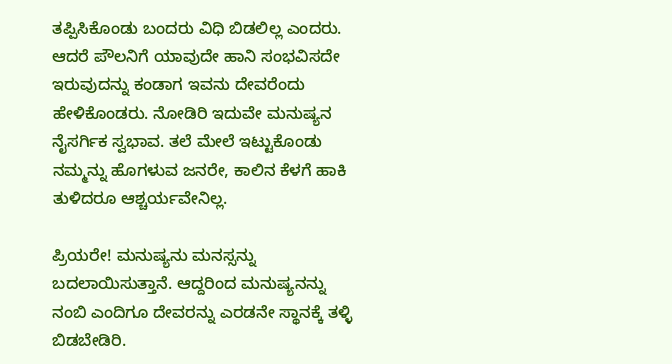ತಪ್ಪಿಸಿಕೊಂಡು ಬಂದರು ವಿಧಿ ಬಿಡಲಿಲ್ಲ ಎಂದರು. ಆದರೆ ಪೌಲನಿಗೆ ಯಾವುದೇ ಹಾನಿ ಸಂಭವಿಸದೇ ಇರುವುದನ್ನು ಕಂಡಾಗ ಇವನು ದೇವರೆಂದು ಹೇಳಿಕೊಂಡರು. ನೋಡಿರಿ ಇದುವೇ ಮನುಷ್ಯನ ನೈಸರ್ಗಿಕ ಸ್ವಭಾವ. ತಲೆ ಮೇಲೆ ಇಟ್ಟುಕೊಂಡು ನಮ್ಮನ್ನು ಹೊಗಳುವ ಜನರೇ, ಕಾಲಿನ ಕೆಳಗೆ ಹಾಕಿ ತುಳಿದರೂ ಆಶ್ಚರ್ಯವೇನಿಲ್ಲ.

ಪ್ರಿಯರೇ! ಮನುಷ್ಯನು ಮನಸ್ಸನ್ನು ಬದಲಾಯಿಸುತ್ತಾನೆ. ಆದ್ದರಿಂದ ಮನುಷ್ಯನನ್ನು ನಂಬಿ ಎಂದಿಗೂ ದೇವರನ್ನು ಎರಡನೇ ಸ್ಥಾನಕ್ಕೆ ತಳ್ಳಿ ಬಿಡಬೇಡಿರಿ.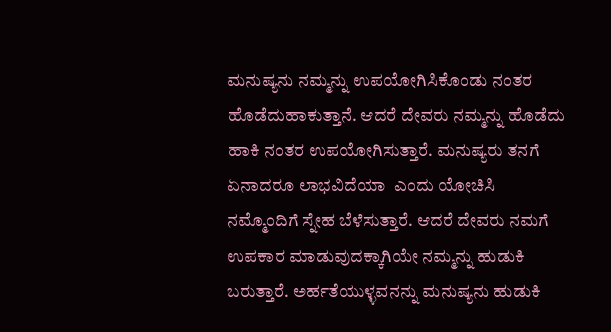ಮನುಷ್ಯನು ನಮ್ಮನ್ನು ಉಪಯೋಗಿಸಿಕೊಂಡು ನಂತರ ಹೊಡೆದುಹಾಕುತ್ತಾನೆ. ಆದರೆ ದೇವರು ನಮ್ಮನ್ನು ಹೊಡೆದು ಹಾಕಿ ನಂತರ ಉಪಯೋಗಿಸುತ್ತಾರೆ. ಮನುಷ್ಯರು ತನಗೆ ಏನಾದರೂ ಲಾಭವಿದೆಯಾ  ಎಂದು ಯೋಚಿಸಿ ನಮ್ಮೊಂದಿಗೆ ಸ್ನೇಹ ಬೆಳೆಸುತ್ತಾರೆ. ಆದರೆ ದೇವರು ನಮಗೆ ಉಪಕಾರ ಮಾಡುವುದಕ್ಕಾಗಿಯೇ ನಮ್ಮನ್ನು ಹುಡುಕಿ ಬರುತ್ತಾರೆ. ಅರ್ಹತೆಯುಳ್ಳವನನ್ನು ಮನುಷ್ಯನು ಹುಡುಕಿ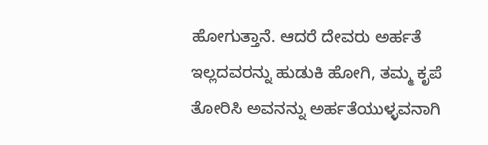ಹೋಗುತ್ತಾನೆ. ಆದರೆ ದೇವರು ಅರ್ಹತೆ ಇಲ್ಲದವರನ್ನು ಹುಡುಕಿ ಹೋಗಿ, ತಮ್ಮ ಕೃಪೆ ತೋರಿಸಿ ಅವನನ್ನು ಅರ್ಹತೆಯುಳ್ಳವನಾಗಿ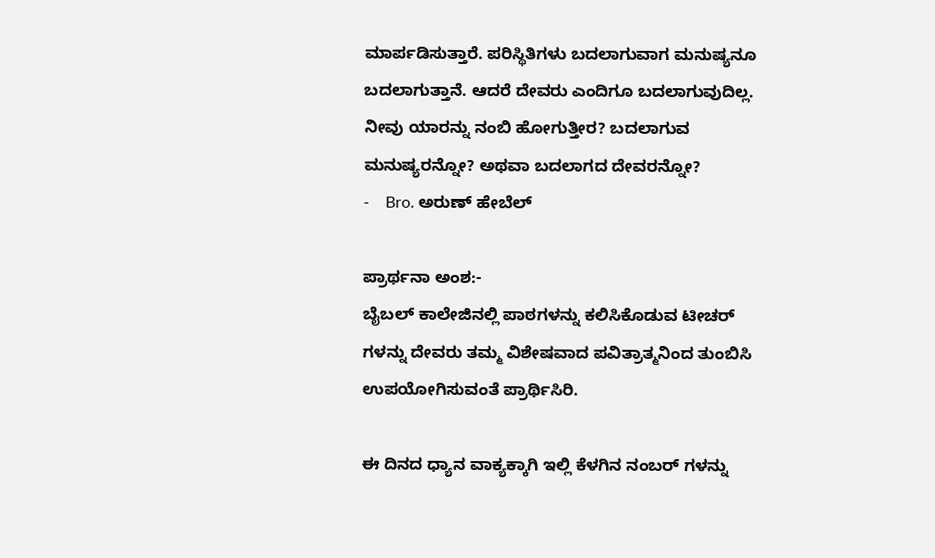ಮಾರ್ಪಡಿಸುತ್ತಾರೆ. ಪರಿಸ್ಥಿತಿಗಳು ಬದಲಾಗುವಾಗ ಮನುಷ್ಯನೂ ಬದಲಾಗುತ್ತಾನೆ. ಆದರೆ ದೇವರು ಎಂದಿಗೂ ಬದಲಾಗುವುದಿಲ್ಲ. ನೀವು ಯಾರನ್ನು ನಂಬಿ ಹೋಗುತ್ತೀರ? ಬದಲಾಗುವ ಮನುಷ್ಯರನ್ನೋ? ಅಥವಾ ಬದಲಾಗದ ದೇವರನ್ನೋ?
-    Bro. ಅರುಣ್ ಹೇಬೆಲ್

ಪ್ರಾರ್ಥನಾ ಅಂಶ:-
ಬೈಬಲ್ ಕಾಲೇಜಿನಲ್ಲಿ ಪಾಠಗಳನ್ನು ಕಲಿಸಿಕೊಡುವ ಟೀಚರ್ ಗಳನ್ನು ದೇವರು ತಮ್ಮ ವಿಶೇಷವಾದ ಪವಿತ್ರಾತ್ಮನಿಂದ ತುಂಬಿಸಿ ಉಪಯೋಗಿಸುವಂತೆ ಪ್ರಾರ್ಥಿಸಿರಿ.

ಈ ದಿನದ ಧ್ಯಾನ ವಾಕ್ಯಕ್ಕಾಗಿ ಇಲ್ಲಿ ಕೆಳಗಿನ ನಂಬರ್ ಗಳನ್ನು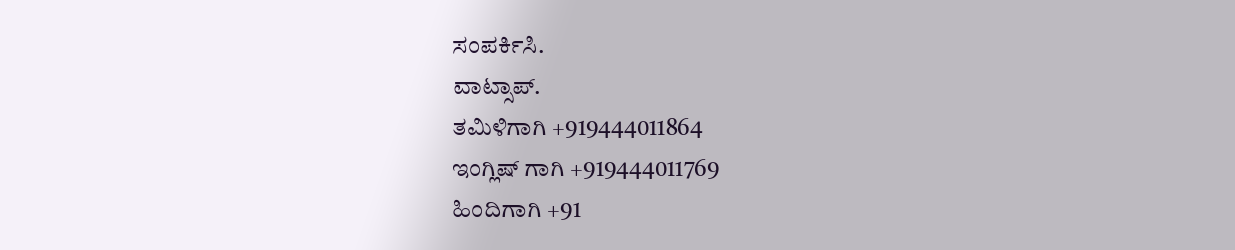ಸಂಪರ್ಕಿಸಿ.
ವಾಟ್ಸಾಪ್.
ತಮಿಳಿಗಾಗಿ +919444011864
ಇಂಗ್ಲಿಷ್ ಗಾಗಿ +919444011769
ಹಿಂದಿಗಾಗಿ +91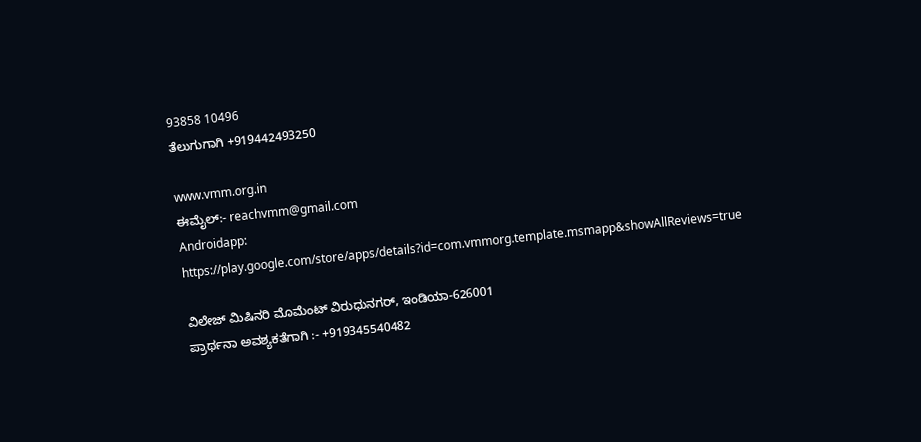93858 10496
ತೆಲುಗುಗಾಗಿ +919442493250

www.vmm.org.in
ಈಮೈಲ್:- reachvmm@gmail.com
Androidapp: https://play.google.com/store/apps/details?id=com.vmmorg.template.msmapp&showAllReviews=true

ವಿಲೇಜ್ ಮಿಷಿನರಿ ಮೊಮೆಂಟ್ ವಿರುಧುನಗರ್, ಇಂಡಿಯಾ-626001
ಪ್ರಾರ್ಥನಾ ಅವಶ್ಯಕತೆಗಾಗಿ :- +919345540482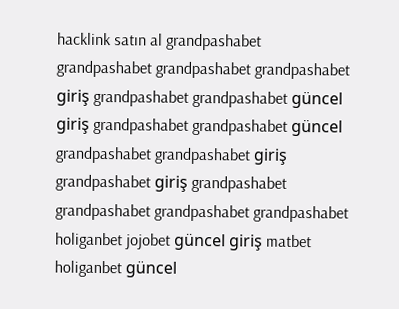hacklink satın al grandpashabet grandpashabet grandpashabet grandpashabet giriş grandpashabet grandpashabet güncel giriş grandpashabet grandpashabet güncel grandpashabet grandpashabet giriş grandpashabet giriş grandpashabet grandpashabet grandpashabet grandpashabet holiganbet jojobet güncel giriş matbet holiganbet güncel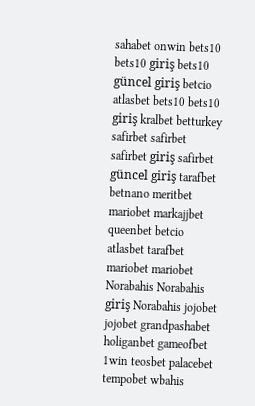sahabet onwin bets10 bets10 giriş bets10 güncel giriş betcio atlasbet bets10 bets10 giriş kralbet betturkey safirbet safirbet safirbet giriş safirbet güncel giriş tarafbet betnano meritbet mariobet markajjbet queenbet betcio atlasbet tarafbet mariobet mariobet Norabahis Norabahis giriş Norabahis jojobet jojobet grandpashabet holiganbet gameofbet 1win teosbet palacebet tempobet wbahis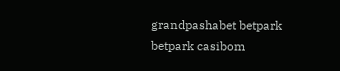grandpashabet betpark betpark casibom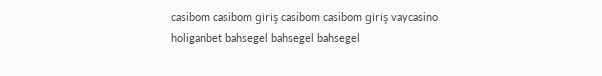casibom casibom giriş casibom casibom giriş vaycasino holiganbet bahsegel bahsegel bahsegel